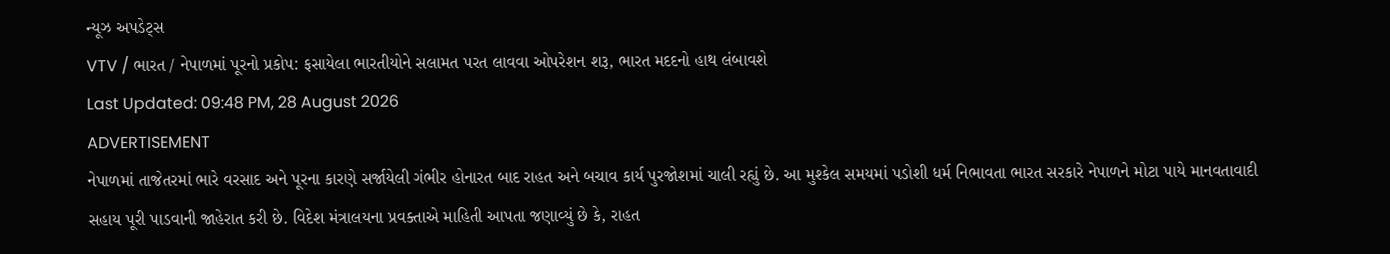ન્યૂઝ અપડેટ્સ
VTV / ભારત / નેપાળમાં પૂરનો પ્રકોપ: ફસાયેલા ભારતીયોને સલામત પરત લાવવા ઓપરેશન શરૂ, ભારત મદદનો હાથ લંબાવશે
Last Updated: 09:48 PM, 28 August 2026
ADVERTISEMENT
નેપાળમાં તાજેતરમાં ભારે વરસાદ અને પૂરના કારણે સર્જાયેલી ગંભીર હોનારત બાદ રાહત અને બચાવ કાર્ય પુરજોશમાં ચાલી રહ્યું છે. આ મુશ્કેલ સમયમાં પડોશી ધર્મ નિભાવતા ભારત સરકારે નેપાળને મોટા પાયે માનવતાવાદી સહાય પૂરી પાડવાની જાહેરાત કરી છે. વિદેશ મંત્રાલયના પ્રવક્તાએ માહિતી આપતા જણાવ્યું છે કે, રાહત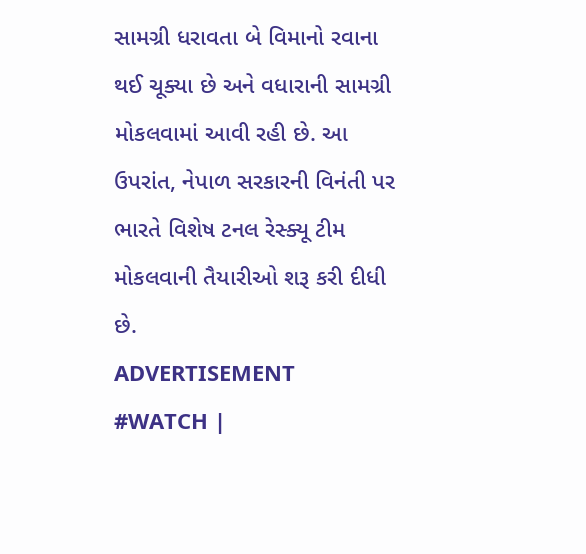સામગ્રી ધરાવતા બે વિમાનો રવાના થઈ ચૂક્યા છે અને વધારાની સામગ્રી મોકલવામાં આવી રહી છે. આ ઉપરાંત, નેપાળ સરકારની વિનંતી પર ભારતે વિશેષ ટનલ રેસ્ક્યૂ ટીમ મોકલવાની તૈયારીઓ શરૂ કરી દીધી છે.
ADVERTISEMENT
#WATCH |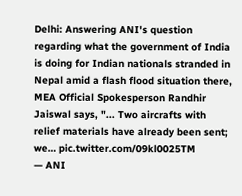Delhi: Answering ANI's question regarding what the government of India is doing for Indian nationals stranded in Nepal amid a flash flood situation there, MEA Official Spokesperson Randhir Jaiswal says, "... Two aircrafts with relief materials have already been sent; we… pic.twitter.com/09kl0025TM
— ANI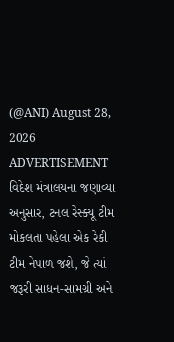(@ANI) August 28, 2026
ADVERTISEMENT
વિદેશ મંત્રાલયના જણાવ્યા અનુસાર, ટનલ રેસ્ક્યૂ ટીમ મોકલતા પહેલા એક રેકી ટીમ નેપાળ જશે, જે ત્યાં જરૂરી સાધન-સામગ્રી અને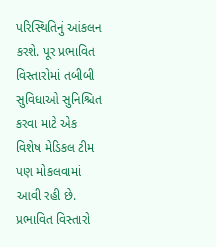પરિસ્થિતિનું આંકલન કરશે. પૂર પ્રભાવિત વિસ્તારોમાં તબીબી સુવિધાઓ સુનિશ્ચિત કરવા માટે એક વિશેષ મેડિકલ ટીમ પણ મોકલવામાં આવી રહી છે. પ્રભાવિત વિસ્તારો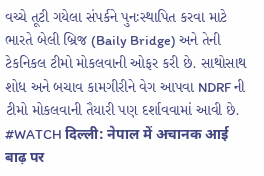વચ્ચે તૂટી ગયેલા સંપર્કને પુનઃસ્થાપિત કરવા માટે ભારતે બેલી બ્રિજ (Baily Bridge) અને તેની ટેકનિકલ ટીમો મોકલવાની ઓફર કરી છે. સાથોસાથ શોધ અને બચાવ કામગીરીને વેગ આપવા NDRF ની ટીમો મોકલવાની તૈયારી પણ દર્શાવવામાં આવી છે.
#WATCH दिल्ली: नेपाल में अचानक आई बाढ़ पर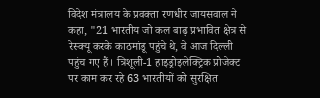विदेश मंत्रालय के प्रवक्ता रणधीर जायसवाल ने कहा, "21 भारतीय जो कल बाढ़ प्रभावित क्षेत्र से रेस्क्यू करके काठमांडू पहुंचे थे, वे आज दिल्ली पहुंच गए हैं। त्रिशूली-1 हाइड्रोइलेक्ट्रिक प्रोजेक्ट पर काम कर रहे 63 भारतीयों को सुरक्षित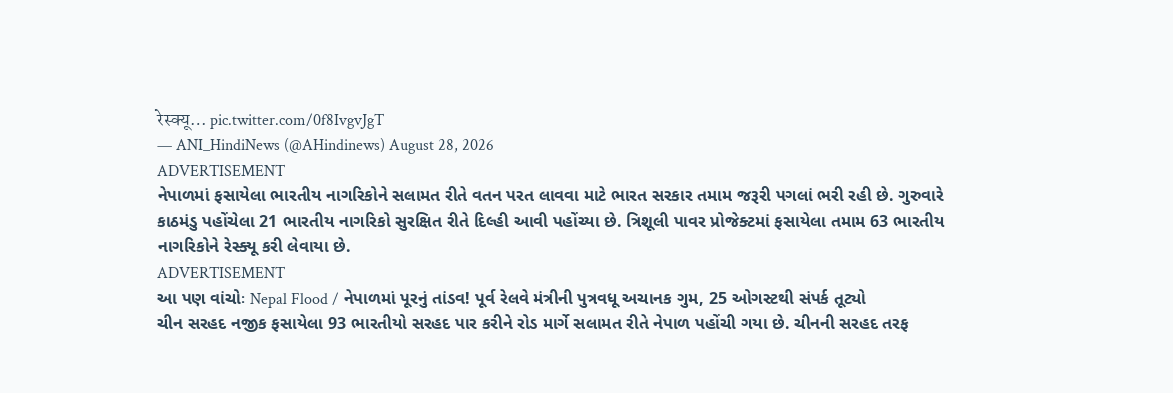रेस्क्यू… pic.twitter.com/0f8IvgvJgT
— ANI_HindiNews (@AHindinews) August 28, 2026
ADVERTISEMENT
નેપાળમાં ફસાયેલા ભારતીય નાગરિકોને સલામત રીતે વતન પરત લાવવા માટે ભારત સરકાર તમામ જરૂરી પગલાં ભરી રહી છે. ગુરુવારે કાઠમંડુ પહોંચેલા 21 ભારતીય નાગરિકો સુરક્ષિત રીતે દિલ્હી આવી પહોંચ્યા છે. ત્રિશૂલી પાવર પ્રોજેક્ટમાં ફસાયેલા તમામ 63 ભારતીય નાગરિકોને રેસ્ક્યૂ કરી લેવાયા છે.
ADVERTISEMENT
આ પણ વાંચોઃ Nepal Flood / નેપાળમાં પૂરનું તાંડવ! પૂર્વ રેલવે મંત્રીની પુત્રવધૂ અચાનક ગુમ, 25 ઓગસ્ટથી સંપર્ક તૂટ્યો
ચીન સરહદ નજીક ફસાયેલા 93 ભારતીયો સરહદ પાર કરીને રોડ માર્ગે સલામત રીતે નેપાળ પહોંચી ગયા છે. ચીનની સરહદ તરફ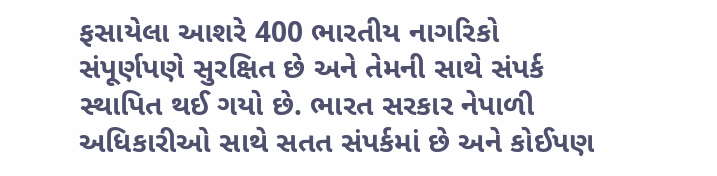ફસાયેલા આશરે 400 ભારતીય નાગરિકો સંપૂર્ણપણે સુરક્ષિત છે અને તેમની સાથે સંપર્ક સ્થાપિત થઈ ગયો છે. ભારત સરકાર નેપાળી અધિકારીઓ સાથે સતત સંપર્કમાં છે અને કોઈપણ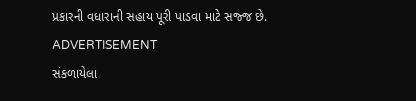પ્રકારની વધારાની સહાય પૂરી પાડવા માટે સજ્જ છે.
ADVERTISEMENT
સંકળાયેલા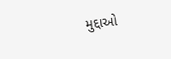મુદ્દાઓ